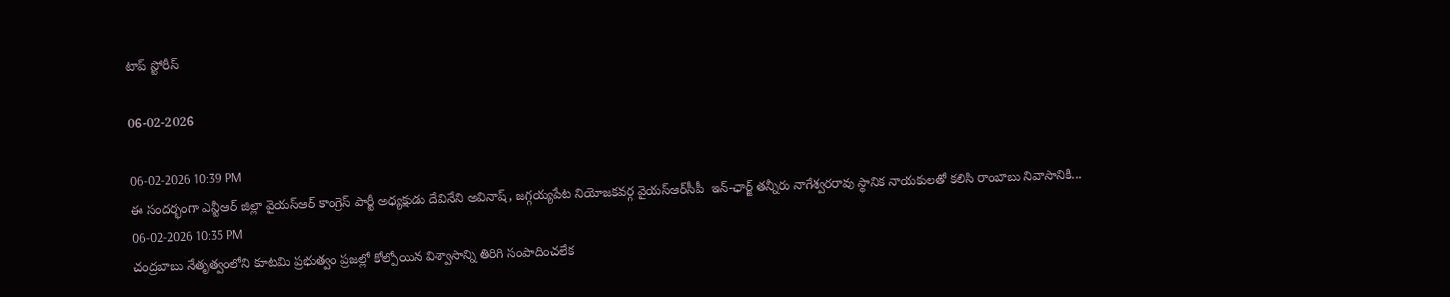టాప్ స్టోరీస్

06-02-2026

06-02-2026 10:39 PM
ఈ సందర్భంగా ఎన్టీఆర్ జిల్లా వైయ‌స్ఆర్ కాంగ్రెస్ పార్టీ అధ్యక్షుడు దేవినేని అవినాష్, జగ్గయ్యపేట నియోజకవర్గ వైయ‌స్ఆర్‌సీపీ  ఇన్-ఛార్జ్ తన్నీరు నాగేశ్వరరావు స్థానిక నాయకులతో కలిసి రాంబాబు నివాసానికి...
06-02-2026 10:35 PM
చంద్ర‌బాబు నేతృత్వంలోని కూట‌మి ప్ర‌భుత్వం ప్ర‌జ‌ల్లో కోల్పోయిన విశ్వాసాన్ని తిరిగి సంపాదించ‌లేక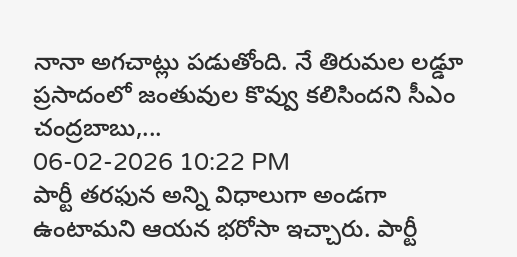నానా అగచాట్లు పడుతోంది. నే తిరుమ‌ల ల‌డ్డూ ప్ర‌సాదంలో జంతువుల కొవ్వు క‌లిసింద‌ని సీఎం చంద్ర‌బాబు,...
06-02-2026 10:22 PM
పార్టీ తరఫున అన్ని విధాలుగా అండగా ఉంటామని ఆయన భరోసా ఇచ్చారు. పార్టీ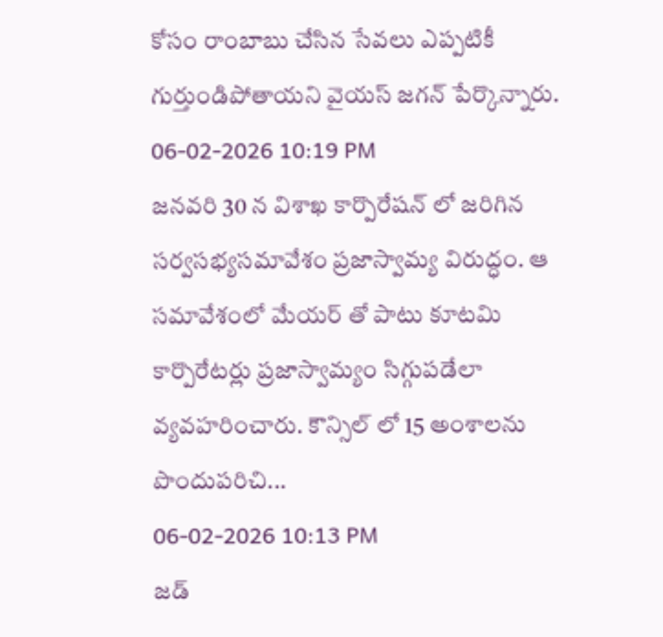కోసం రాంబాబు చేసిన సేవలు ఎప్పటికీ గుర్తుండిపోతాయని వైయస్ జగన్ పేర్కొన్నారు.
06-02-2026 10:19 PM
జనవరి 30 న విశాఖ కార్పొరేషన్ లో జరిగిన సర్వసభ్యసమావేశం ప్రజాస్వామ్య విరుద్ధం. ఆ సమావేశంలో మేయర్ తో పాటు కూటమి కార్పొరేటర్లు ప్రజాస్వామ్యం సిగ్గుపడేలా వ్యవహరించారు. కౌన్సిల్ లో 15 అంశాలను పొందుపరిచి...
06-02-2026 10:13 PM
జడ్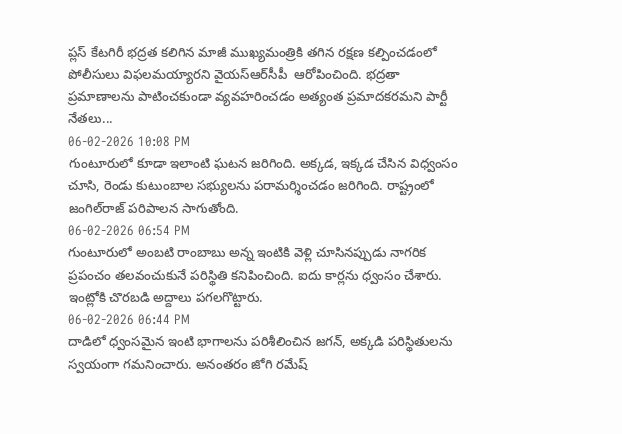ప్లస్ కేటగిరీ భద్రత కలిగిన మాజీ ముఖ్యమంత్రికి తగిన రక్షణ కల్పించడంలో పోలీసులు విఫలమయ్యారని వైయ‌స్ఆర్‌సీపీ  ఆరోపించింది. భద్రతా ప్రమాణాలను పాటించకుండా వ్యవహరించడం అత్యంత ప్రమాదకరమని పార్టీ నేతలు...
06-02-2026 10:08 PM
గుంటూరులో కూడా ఇలాంటి ఘటన జరిగింది. అక్కడ, ఇక్కడ చేసిన విధ్వంసం చూసి, రెండు కుటుంబాల సభ్యులను పరామర్శించడం జరిగింది. రాష్ట్రంలో జంగిల్‌రాజ్‌ పరిపాలన సాగుతోంది.
06-02-2026 06:54 PM
గుంటూరులో అంబటి రాంబాబు అన్న ఇంటికి వెళ్లి చూసినప్పుడు నాగరిక ప్రపంచం తలవంచుకునే పరిస్థితి కనిపించింది. ఐదు కార్లను ధ్వంసం చేశారు. ఇంట్లోకి చొరబడి అద్దాలు పగలగొట్టారు.
06-02-2026 06:44 PM
దాడిలో ధ్వంసమైన ఇంటి భాగాలను పరిశీలించిన జగన్, అక్కడి పరిస్థితులను స్వయంగా గమనించారు. అనంతరం జోగి రమేష్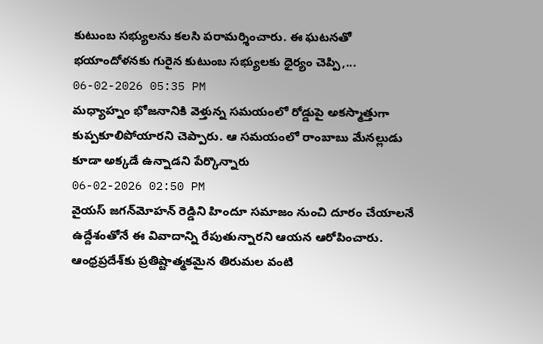కుటుంబ సభ్యులను కలసి పరామర్శించారు. ఈ ఘటనతో భయాందోళనకు గురైన కుటుంబ సభ్యులకు ధైర్యం చెప్పి,...
06-02-2026 05:35 PM
మధ్యాహ్నం భోజనానికి వెళ్తున్న సమయంలో రోడ్డుపై అకస్మాత్తుగా కుప్పకూలిపోయారని చెప్పారు. ఆ సమయంలో రాంబాబు మేనల్లుడు కూడా అక్కడే ఉన్నాడని పేర్కొన్నారు
06-02-2026 02:50 PM
వైయ‌స్ జగన్‌మోహన్ రెడ్డిని హిందూ సమాజం నుంచి దూరం చేయాలనే ఉద్దేశంతోనే ఈ వివాదాన్ని రేపుతున్నారని ఆయన ఆరోపించారు. ఆంధ్రప్రదేశ్‌కు ప్రతిష్టాత్మకమైన తిరుమల వంటి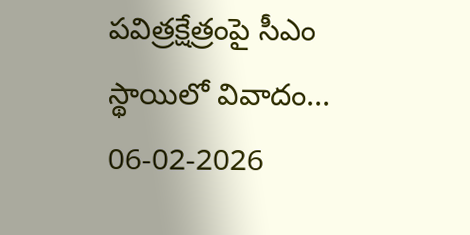పవిత్రక్షేత్రంపై సీఎం స్థాయిలో వివాదం...
06-02-2026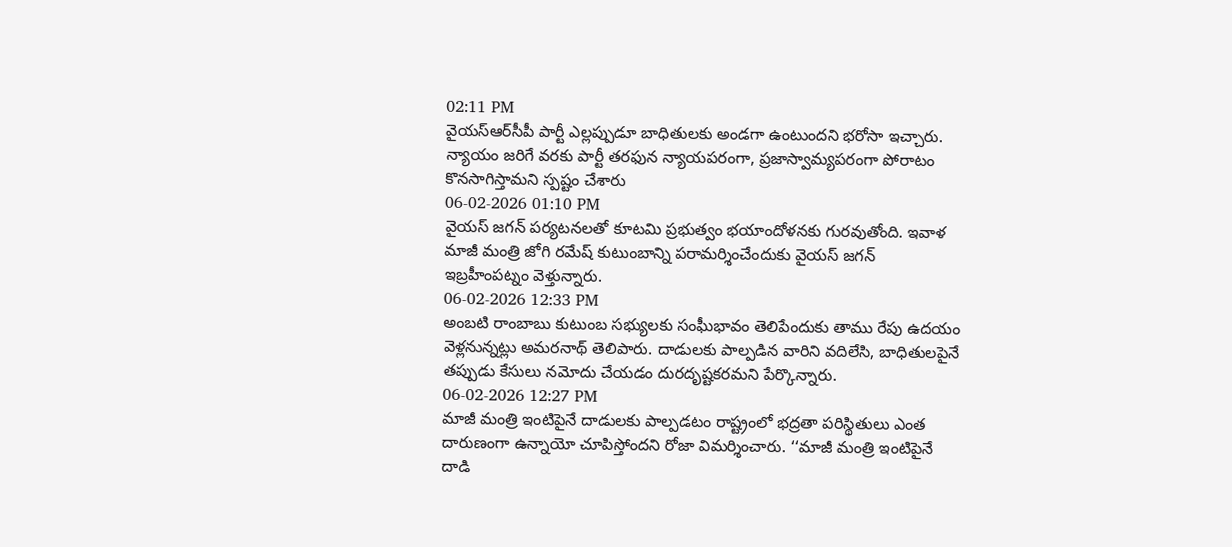02:11 PM
వైయ‌స్ఆర్‌సీపీ పార్టీ ఎల్లప్పుడూ బాధితులకు అండగా ఉంటుందని భరోసా ఇచ్చారు. న్యాయం జరిగే వరకు పార్టీ తరఫున న్యాయపరంగా, ప్రజాస్వామ్యపరంగా పోరాటం కొనసాగిస్తామని స్పష్టం చేశారు
06-02-2026 01:10 PM
వైయ‌స్ జగన్ పర్యటనలతో కూటమి ప్రభుత్వం భయాందోళనకు గురవుతోంది. ఇవాళ మాజీ మంత్రి జోగి ర‌మేష్ కుటుంబాన్ని ప‌రామ‌ర్శించేందుకు వైయ‌స్ జ‌గ‌న్  ఇబ్ర‌హీంప‌ట్నం వెళ్తున్నారు.
06-02-2026 12:33 PM
అంబటి రాంబాబు కుటుంబ సభ్యులకు సంఘీభావం తెలిపేందుకు తాము రేపు ఉదయం వెళ్లనున్నట్లు అమరనాథ్ తెలిపారు. దాడులకు పాల్పడిన వారిని వదిలేసి, బాధితులపైనే తప్పుడు కేసులు నమోదు చేయడం దురదృష్టకరమని పేర్కొన్నారు.
06-02-2026 12:27 PM
మాజీ మంత్రి ఇంటిపైనే దాడులకు పాల్పడటం రాష్ట్రంలో భద్రతా పరిస్థితులు ఎంత దారుణంగా ఉన్నాయో చూపిస్తోందని రోజా విమర్శించారు. ‘‘మాజీ మంత్రి ఇంటిపైనే దాడి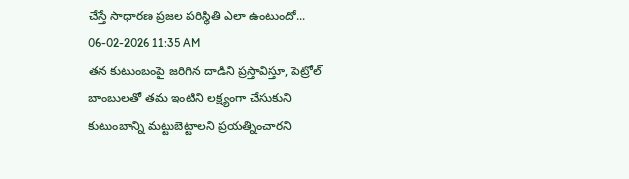చేస్తే సాధారణ ప్రజల పరిస్థితి ఎలా ఉంటుందో...
06-02-2026 11:35 AM
తన కుటుంబంపై జరిగిన దాడిని ప్రస్తావిస్తూ, పెట్రోల్‌ బాంబులతో తమ ఇంటిని లక్ష్యంగా చేసుకుని కుటుంబాన్ని మట్టుబెట్టాలని ప్రయత్నించారని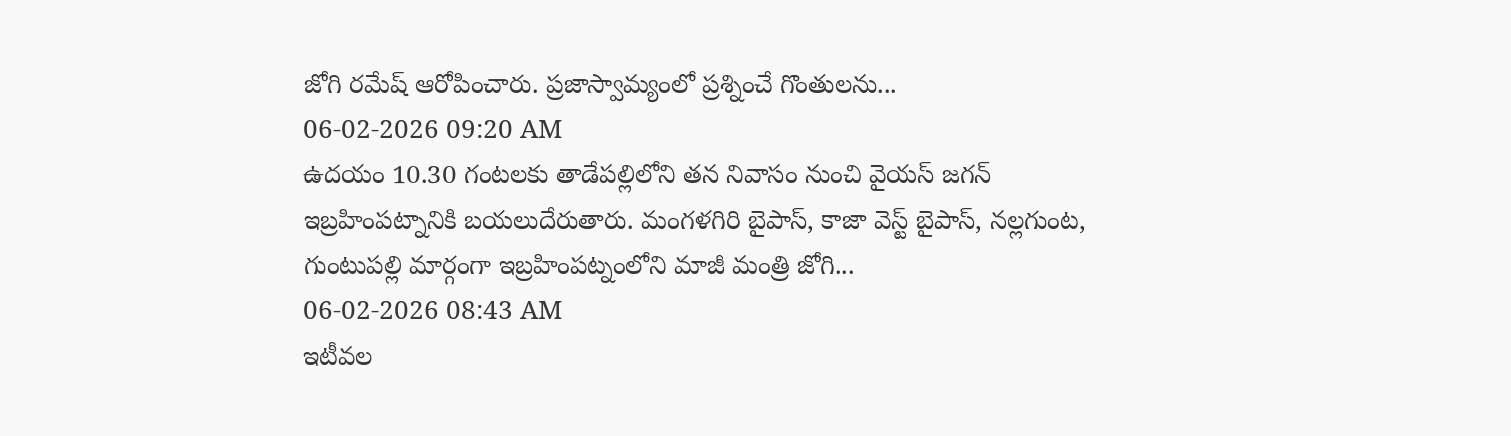జోగి రమేష్‌ ఆరోపించారు. ప్రజాస్వామ్యంలో ప్రశ్నించే గొంతులను...
06-02-2026 09:20 AM
ఉదయం 10.30 గంటలకు తాడేపల్లిలోని తన నివాసం నుంచి వైయస్‌ జగన్‌ ఇబ్రహింపట్నానికి బయలుదేరుతారు. మంగళగిరి బైపాస్‌, కాజా వెస్ట్ బైపాస్‌, నల్లగుంట, గుంటుపల్లి మార్గంగా ఇబ్రహింపట్నంలోని మాజీ మంత్రి జోగి...
06-02-2026 08:43 AM
ఇటీవల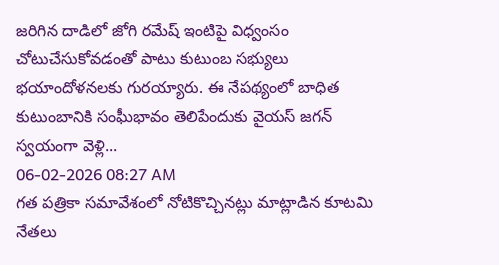జరిగిన దాడిలో జోగి రమేష్‌ ఇంటిపై విధ్వంసం చోటుచేసుకోవడంతో పాటు కుటుంబ సభ్యులు భయాందోళనలకు గురయ్యారు. ఈ నేపథ్యంలో బాధిత కుటుంబానికి సంఘీభావం తెలిపేందుకు వైయస్‌ జగన్‌ స్వయంగా వెళ్లి...
06-02-2026 08:27 AM
గత పత్రికా సమావేశంలో నోటికొచ్చినట్లు మాట్లాడిన కూటమి నేతలు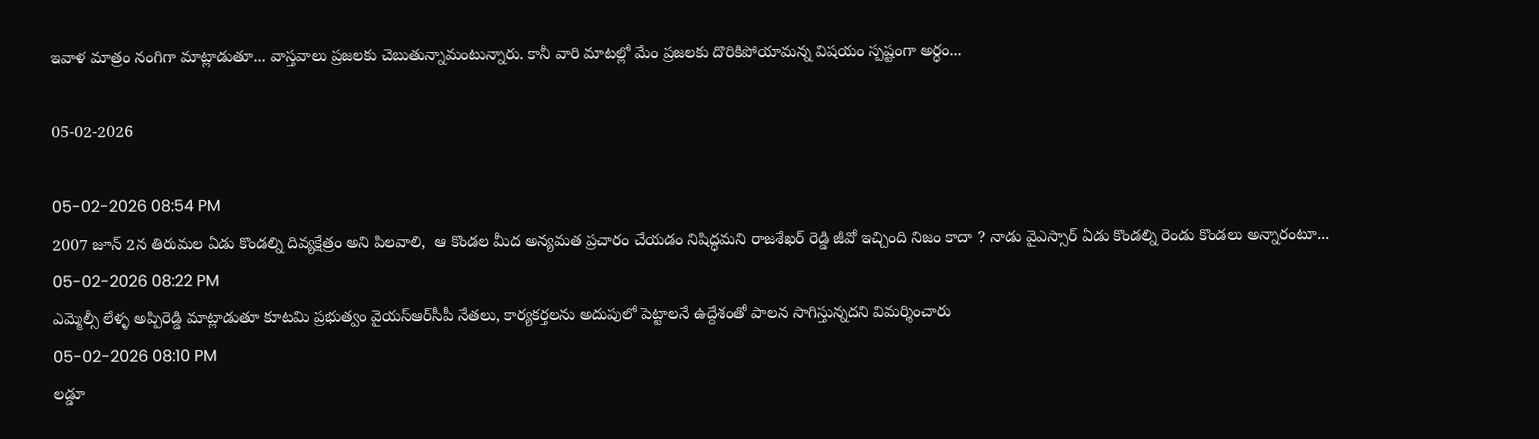ఇవాళ మాత్రం నంగిగా మాట్లాడుతూ... వాస్తవాలు ప్రజలకు చెబుతున్నామంటున్నారు. కానీ వారి మాటల్లో మేం ప్రజలకు దొరికిపోయామన్న విషయం స్పష్టంగా అర్ధం...

05-02-2026

05-02-2026 08:54 PM
2007 జూన్ 2న తిరుమల ఏడు కొండల్ని దివ్యక్షేత్రం అని పిలవాలి,  ఆ కొండల మీద అన్యమత ప్రచారం చేయడం నిషిద్ధమని రాజశేఖర్ రెడ్డి జీవో ఇచ్చింది నిజం కాదా ? నాడు వైఎస్సార్ ఏడు కొండల్ని రెండు కొండలు అన్నారంటూ...
05-02-2026 08:22 PM
ఎమ్మెల్సీ లేళ్ళ అప్పిరెడ్డి మాట్లాడుతూ కూటమి ప్రభుత్వం వైయ‌స్ఆర్‌సీపీ నేతలు, కార్యకర్తలను అదుపులో పెట్టాలనే ఉద్దేశంతో పాలన సాగిస్తున్నదని విమర్శించారు
05-02-2026 08:10 PM
లడ్డూ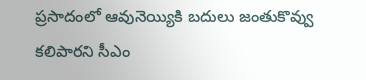ప్రసాదంలో ఆవునెయ్యికి బదులు జంతుకొవ్వు కలిపారని సీఎం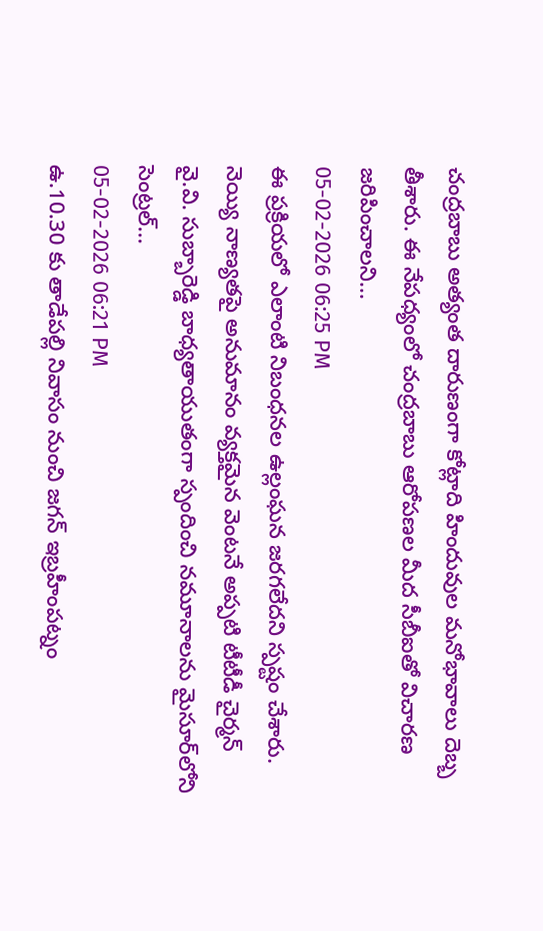చంద్రబాబు అత్యంత దారుణంగా కోట్లాది హిందువుల మనోభావాలు దెబ్బ తీశారు. ఈ నేపధ్యంలో చంద్రబాబు ఆరోపణల మీద సీబీఐతో విచారణ జరిపించాలని...
05-02-2026 06:25 PM
ఈ ప్రక్రియలో ఎలాంటి నిబంధనల ఉల్లంఘన జరగలేదని స్పష్టం చేశారు. నెయ్యి నాణ్యతపై అనుమానం వ్యక్తమైన వెంటనే అప్పటి టీటీడీ చైర్మన్ వై.వి. సుబ్బారెడ్డి బాధ్యతాయుతంగా స్పందించి నమూనాలను మైసూర్‌లోని సెంట్రల్...
05-02-2026 06:21 PM
ఉ.10.30 కు తాడేపల్లి నివాసం నుంచి జగన్‌ ఇబ్రహీంపట్నం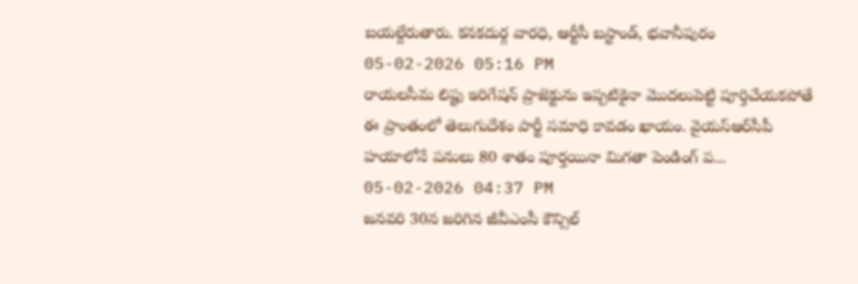బయల్దేరుతారు. కనకదుర్గ వారధి, ఆర్టీసీ బస్టాండ్, భవానీపురం
05-02-2026 05:16 PM
రాయ‌ల‌సీమ లిప్టు ఇరిగేష‌న్ ప్రాజెక్టును ఇప్ప‌టికైనా మొద‌లుపెట్టి పూర్తిచేయ‌క‌పోతే ఈ ప్రాంతంలో తెలుగుదేశం పార్టీ స‌మాధి కావ‌డం ఖాయం. వైయ‌స్ఆర్‌సీపీ హయాలోనే ప‌నులు 80 శాతం పూర్త‌యినా మిగ‌తా పెండింగ్ ప‌...
05-02-2026 04:37 PM
జనవరి 30న జరిగిన జీవీఎంసీ కౌన్సిల్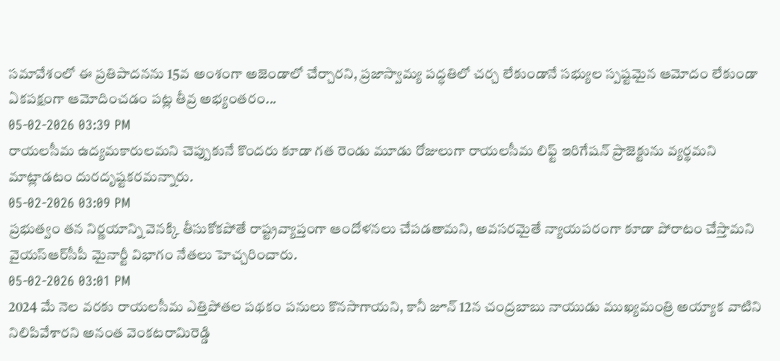సమావేశంలో ఈ ప్రతిపాదనను 15వ అంశంగా అజెండాలో చేర్చారని, ప్రజాస్వామ్య పద్ధతిలో చర్చ లేకుండానే సభ్యుల స్పష్టమైన ఆమోదం లేకుండా ఏకపక్షంగా ఆమోదించడం పట్ల తీవ్ర అభ్యంతరం...
05-02-2026 03:39 PM
రాయలసీమ ఉద్యమకారులమని చెప్పుకునే కొందరు కూడా గత రెండు మూడు రోజులుగా రాయలసీమ లిఫ్ట్ ఇరిగేషన్ ప్రాజెక్టును వ్యర్థమని మాట్లాడటం దురదృష్టకరమన్నారు.
05-02-2026 03:09 PM
ప్రభుత్వం తన నిర్ణయాన్ని వెనక్కి తీసుకోకపోతే రాష్ట్రవ్యాప్తంగా ఆందోళనలు చేపడతామని, అవసరమైతే న్యాయపరంగా కూడా పోరాటం చేస్తామని వైయ‌స్ఆర్‌సీపీ మైనార్టీ విభాగం నేతలు హెచ్చరించారు.
05-02-2026 03:01 PM
2024 మే నెల వరకు రాయలసీమ ఎత్తిపోతల పథకం పనులు కొనసాగాయని, కానీ జూన్ 12న చంద్రబాబు నాయుడు ముఖ్యమంత్రి అయ్యాక వాటిని నిలిపివేశారని అనంత వెంకటరామిరెడ్డి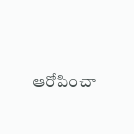ఆరోపించా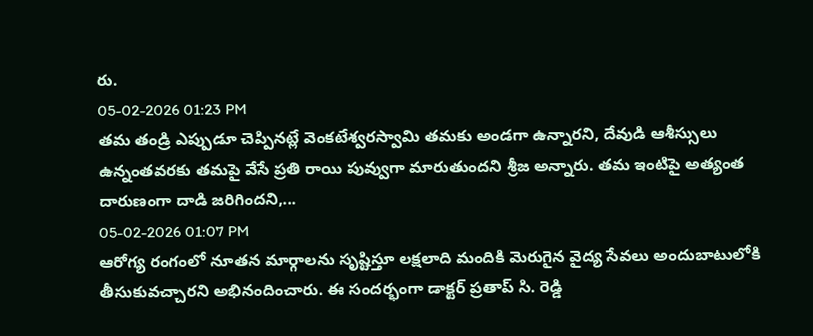రు.
05-02-2026 01:23 PM
తమ తండ్రి ఎప్పుడూ చెప్పినట్లే వెంకటేశ్వరస్వామి తమకు అండగా ఉన్నారని, దేవుడి ఆశీస్సులు ఉన్నంతవరకు తమపై వేసే ప్రతి రాయి పువ్వుగా మారుతుందని శ్రీజ అన్నారు. తమ ఇంటిపై అత్యంత దారుణంగా దాడి జరిగిందని,...
05-02-2026 01:07 PM
ఆరోగ్య రంగంలో నూతన మార్గాలను సృష్టిస్తూ లక్షలాది మందికి మెరుగైన వైద్య సేవలు అందుబాటులోకి తీసుకువచ్చారని అభినందించారు. ఈ సందర్భంగా డాక్టర్ ప్రతాప్ సి. రెడ్డి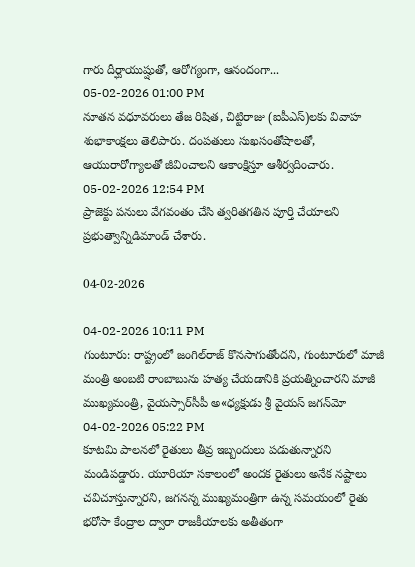గారు దీర్ఘాయుష్షుతో, ఆరోగ్యంగా, ఆనందంగా...
05-02-2026 01:00 PM
నూతన వధూవరులు తేజ రిషిత, చిట్టిరాజు (ఐపీఎస్‌)లకు వివాహ శుభాకాంక్షలు తెలిపారు. దంపతులు సుఖసంతోషాలతో, ఆయురారోగ్యాలతో జీవించాలని ఆకాంక్షిస్తూ ఆశీర్వదించారు.
05-02-2026 12:54 PM
ప్రాజెక్టు పనులు వేగవంతం చేసి త్వరితగతిన పూర్తి చేయాలని ప్రభుత్వాన్నిడిమాండ్ చేశారు.

04-02-2026

04-02-2026 10:11 PM
గుంటూరు: రాష్ట్రంలో జంగిల్‌రాజ్‌ కొనసాగుతోందని, గుంటూరులో మాజీ మంత్రి అంబటి రాంబాబును హత్య చేయడానికి ప్రయత్నించారని మాజీ ముఖ్యమంత్రి, వైయస్సార్‌సీపీ అ«ధ్యక్షుడు శ్రీ వైయస్‌ జగన్‌మో
04-02-2026 05:22 PM
కూటమి పాలనలో రైతులు తీవ్ర ఇబ్బందులు పడుతున్నారని మండిపడ్డారు. యూరియా సకాలంలో అందక రైతులు అనేక నష్టాలు చవిచూస్తున్నారని, జగనన్న ముఖ్యమంత్రిగా ఉన్న సమయంలో రైతు భరోసా కేంద్రాల ద్వారా రాజకీయాలకు అతీతంగా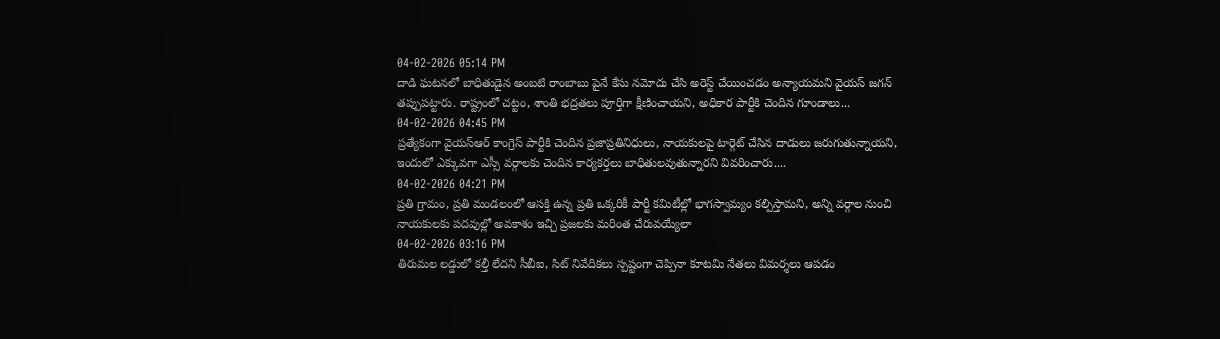04-02-2026 05:14 PM
దాడి ఘటనలో బాధితుడైన అంబటి రాంబాబు పైనే కేసు నమోదు చేసి అరెస్ట్ చేయించడం అన్యాయమని వైయ‌స్ జగన్ త‌ప్పుప‌ట్టారు. రాష్ట్రంలో చట్టం, శాంతి భద్రతలు పూర్తిగా క్షీణించాయని, అధికార పార్టీకి చెందిన గూండాలు...
04-02-2026 04:45 PM
ప్రత్యేకంగా వైయస్ఆర్‌ కాంగ్రెస్ పార్టీకి చెందిన ప్రజాప్రతినిధులు, నాయకులపై టార్గెట్‌ చేసిన దాడులు జరుగుతున్నాయని, ఇందులో ఎక్కువగా ఎస్సీ వర్గాలకు చెందిన కార్యకర్తలు బాధితులవుతున్నారని వివరించారు....
04-02-2026 04:21 PM
ప్రతి గ్రామం, ప్రతి మండలంలో ఆసక్తి ఉన్న ప్రతి ఒక్కరికీ పార్టీ కమిటీల్లో భాగస్వామ్యం కల్పిస్తామని, అన్ని వర్గాల నుంచి నాయకులకు పదవుల్లో అవకాశం ఇచ్చి ప్రజలకు మరింత చేరువయ్యేలా
04-02-2026 03:16 PM
తిరుమల లడ్డులో కల్తీ లేదని సీబీఐ, సిట్ నివేదికలు స్పష్టంగా చెప్పినా కూటమి నేతలు విమర్శలు ఆపడం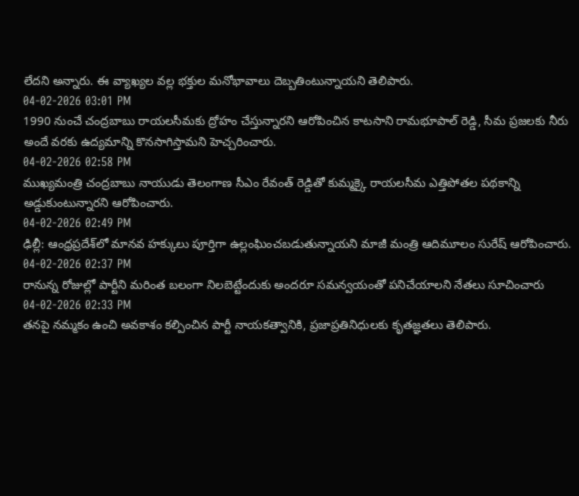లేదని అన్నారు. ఈ వ్యాఖ్యల వల్ల భక్తుల మనోభావాలు దెబ్బతింటున్నాయని తెలిపారు.
04-02-2026 03:01 PM
1990 నుంచే చంద్రబాబు రాయలసీమకు ద్రోహం చేస్తున్నారని ఆరోపించిన కాటసాని రామభూపాల్ రెడ్డి, సీమ ప్రజలకు నీరు అందే వరకు ఉద్యమాన్ని కొనసాగిస్తామని హెచ్చరించారు.
04-02-2026 02:58 PM
ముఖ్యమంత్రి చంద్రబాబు నాయుడు తెలంగాణ సీఎం రేవంత్ రెడ్డితో కుమ్మక్కై రాయలసీమ ఎత్తిపోతల పథకాన్ని అడ్డుకుంటున్నారని ఆరోపించారు.
04-02-2026 02:49 PM
ఢిల్లీ: ఆంధ్రప్రదేశ్‌లో మానవ హక్కులు పూర్తిగా ఉల్లంఘించబడుతున్నాయని మాజీ మంత్రి ఆదిమూలం సురేష్ ఆరోపించారు.
04-02-2026 02:37 PM
రానున్న రోజుల్లో పార్టీని మరింత బలంగా నిలబెట్టేందుకు అందరూ సమన్వయంతో పనిచేయాలని నేతలు సూచించారు
04-02-2026 02:33 PM
తనపై నమ్మకం ఉంచి అవకాశం కల్పించిన పార్టీ నాయకత్వానికి, ప్రజాప్రతినిధులకు కృతజ్ఞతలు తెలిపారు.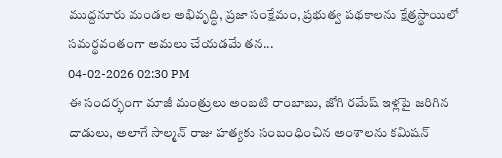ముద్దనూరు మండల అభివృద్ధి, ప్రజా సంక్షేమం, ప్రభుత్వ పథకాలను క్షేత్రస్థాయిలో సమర్థవంతంగా అమలు చేయడమే తన...
04-02-2026 02:30 PM
ఈ సందర్భంగా మాజీ మంత్రులు అంబటి రాంబాబు, జోగి రమేష్ ఇళ్లపై జరిగిన దాడులు, అలాగే సాల్మన్ రాజు హత్యకు సంబంధించిన అంశాలను కమిషన్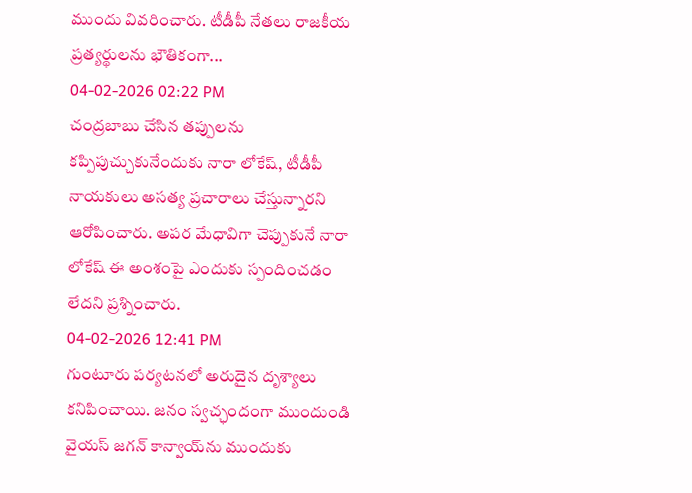ముందు వివరించారు. టీడీపీ నేతలు రాజకీయ ప్రత్యర్థులను భౌతికంగా...
04-02-2026 02:22 PM
చంద్రబాబు చేసిన తప్పులను కప్పిపుచ్చుకునేందుకు నారా లోకేష్, టీడీపీ నాయకులు అసత్య ప్రచారాలు చేస్తున్నారని ఆరోపించారు. అపర మేధావిగా చెప్పుకునే నారా లోకేష్ ఈ అంశంపై ఎందుకు స్పందించడం లేదని ప్రశ్నించారు.
04-02-2026 12:41 PM
గుంటూరు పర్యటనలో అరుదైన దృశ్యాలు కనిపించాయి. జనం స్వచ్ఛందంగా ముందుండి వైయ‌స్‌ జగన్‌ కాన్వాయ్‌ను ముందుకు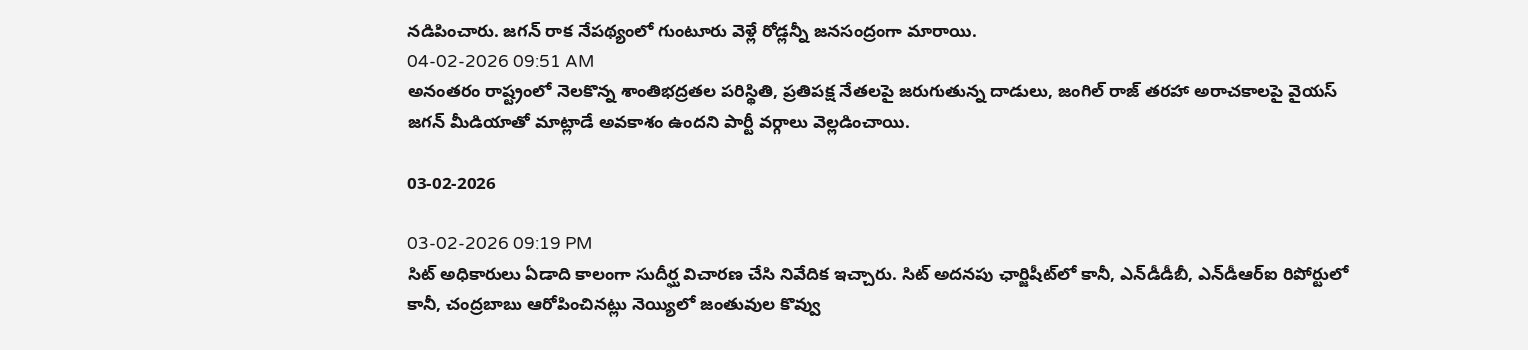నడిపించారు. జగన్‌ రాక నేపథ్యంలో గుంటూరు వెళ్లే రోడ్లన్నీ జనసంద్రంగా మారాయి.
04-02-2026 09:51 AM
అనంతరం రాష్ట్రంలో నెలకొన్న శాంతిభద్రతల పరిస్థితి, ప్రతిపక్ష నేతలపై జరుగుతున్న దాడులు, జంగిల్‌ రాజ్‌ తరహా అరాచకాలపై వైయ‌స్‌ జగన్‌ మీడియాతో మాట్లాడే అవకాశం ఉందని పార్టీ వర్గాలు వెల్లడించాయి.

03-02-2026

03-02-2026 09:19 PM
సిట్‌ అధికారులు ఏడాది కాలంగా సుదీర్ఘ విచారణ చేసి నివేదిక ఇచ్చారు. సిట్‌ అదనపు ఛార్జిషీట్‌లో కానీ, ఎన్‌డీడీబీ, ఎన్‌డీఆర్‌ఐ రిపోర్టులో కానీ, చంద్రబాబు ఆరోపించినట్లు నెయ్యిలో జంతువుల కొవ్వు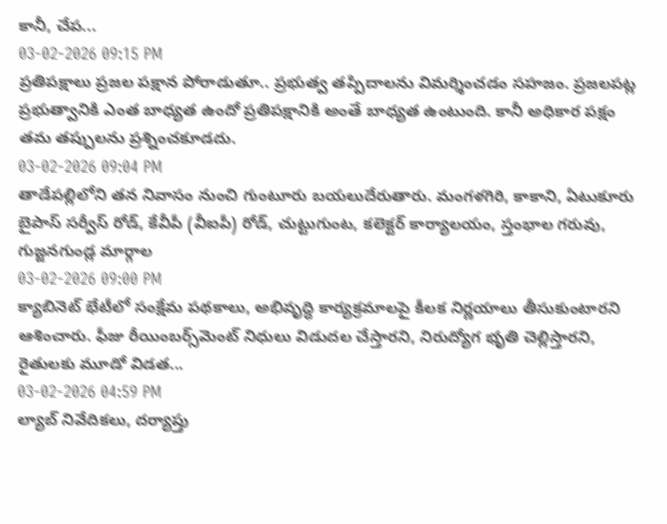కానీ, చేప...
03-02-2026 09:15 PM
ప్రతిపక్షాలు ప్రజల పక్షాన పోరాడుతూ.. ప్రభుత్వ తప్పిదాలను విమర్శించడం సహజం. ప్రజలపట్ల ప్రభుత్వానికి ఎంత బాధ్యత ఉందో ప్రతిపక్షానికి అంతే బాధ్యత ఉంటుంది. కానీ అధికార పక్షం తమ తప్పులను ప్రశ్నించకూడదు.
03-02-2026 09:04 PM
తాడేపల్లిలోని తన నివాసం నుంచి గుంటూరు బయలుదేరుతారు. మంగళగిరి, కాకాని, ఏటుకూరు బైపాస్ సర్వీస్ రోడ్, కేవీపీ (వీఐపీ) రోడ్, చుట్టుగుంట, కలెక్టర్ కార్యాలయం, స్తంభాల గరువు, గుజ్జనగుండ్ల మార్గాల
03-02-2026 09:00 PM
క్యాబినెట్‌ భేటీలో సంక్షేమ పథకాలు, అభివృద్ధి కార్యక్రమాలపై కీలక నిర్ణయాలు తీసుకుంటారని ఆశించారు. ఫీజు రీయింబర్స్‌మెంట్‌ నిధులు విడుదల చేస్తారని, నిరుద్యోగ భృతి చెల్లిస్తారని, రైతులకు మూడో విడత...
03-02-2026 04:59 PM
ల్యాబ్ నివేదికలు, దర్యాప్తు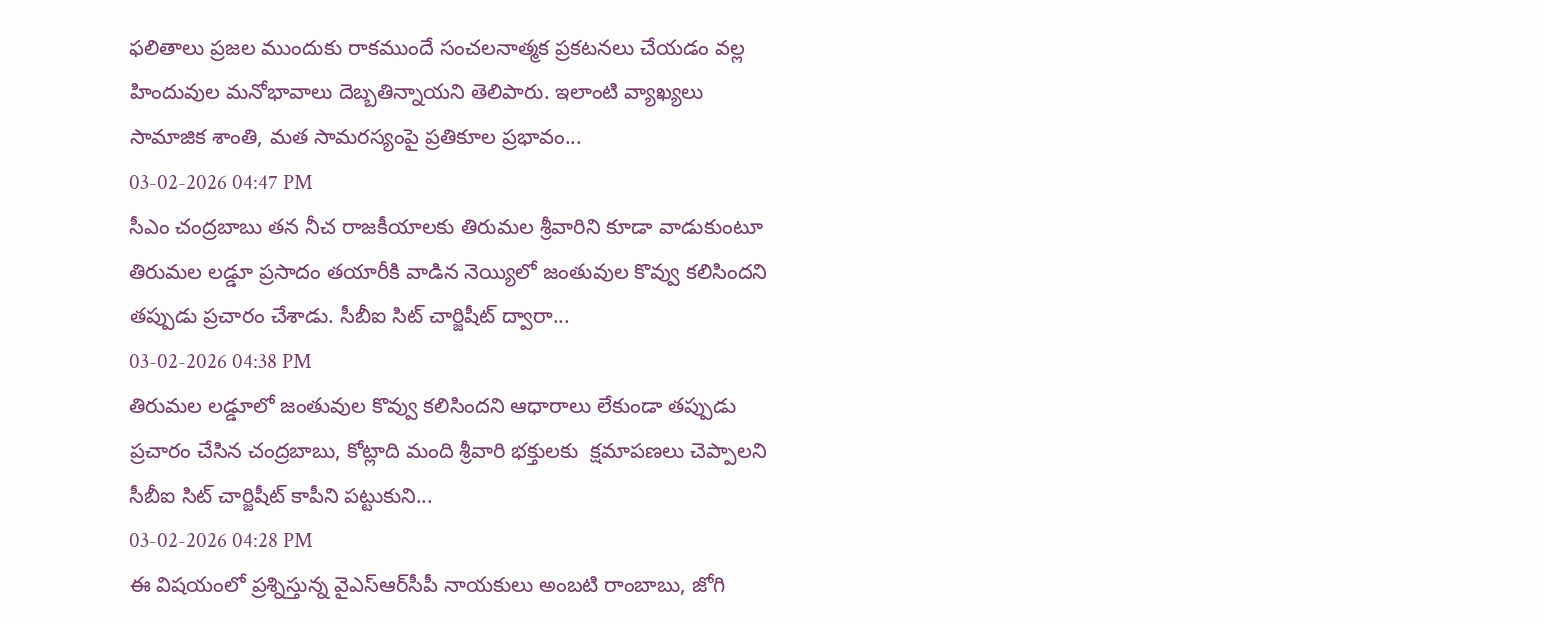ఫలితాలు ప్రజల ముందుకు రాకముందే సంచలనాత్మక ప్రకటనలు చేయడం వల్ల హిందువుల మనోభావాలు దెబ్బతిన్నాయని తెలిపారు. ఇలాంటి వ్యాఖ్యలు సామాజిక శాంతి, మత సామరస్యంపై ప్రతికూల ప్రభావం...
03-02-2026 04:47 PM
సీఎం చంద్ర‌బాబు త‌న నీచ రాజ‌కీయాలకు తిరుమ‌ల శ్రీవారిని కూడా వాడుకుంటూ తిరుమ‌ల ల‌డ్డూ ప్ర‌సాదం తయారీకి వాడిన నెయ్యిలో జంతువుల కొవ్వు క‌లిసింద‌ని త‌ప్పుడు ప్ర‌చారం చేశాడు. సీబీఐ సిట్ చార్జిషీట్ ద్వారా...
03-02-2026 04:38 PM
తిరుమ‌ల ల‌డ్డూలో జంతువుల కొవ్వు క‌లిసింద‌ని ఆధారాలు లేకుండా త‌ప్పుడు ప్రచారం చేసిన చంద్ర‌బాబు, కోట్లాది మంది శ్రీవారి భ‌క్తుల‌కు  క్ష‌మాప‌ణ‌లు చెప్పాల‌ని సీబీఐ సిట్ చార్జిషీట్ కాపీని ప‌ట్టుకుని...
03-02-2026 04:28 PM
ఈ విషయంలో ప్రశ్నిస్తున్న వైఎస్ఆర్‌సీపీ నాయకులు అంబటి రాంబాబు, జోగి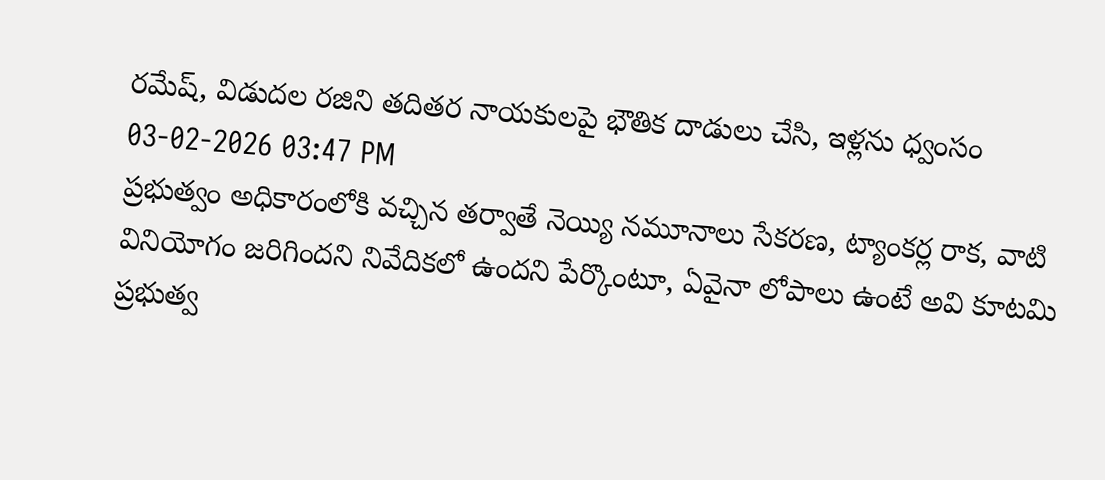రమేష్, విడుదల రజిని తదితర నాయకులపై భౌతిక దాడులు చేసి, ఇళ్లను ధ్వంసం
03-02-2026 03:47 PM
ప్రభుత్వం అధికారంలోకి వచ్చిన తర్వాతే నెయ్యి నమూనాలు సేకరణ, ట్యాంకర్ల రాక, వాటి వినియోగం జరిగిందని నివేదికలో ఉందని పేర్కొంటూ, ఏవైనా లోపాలు ఉంటే అవి కూటమి ప్రభుత్వ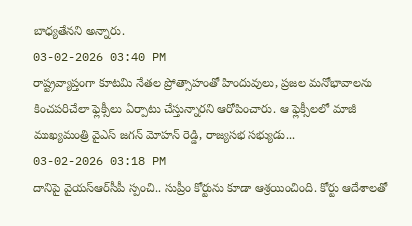బాధ్యతేనని అన్నారు.
03-02-2026 03:40 PM
రాష్ట్రవ్యాప్తంగా కూటమి నేతల ప్రోత్సాహంతో హిందువులు, ప్రజల మనోభావాలను కించపరిచేలా ఫ్లెక్సీలు ఏర్పాటు చేస్తున్నారని ఆరోపించారు. ఆ ఫ్లెక్సీలలో మాజీ ముఖ్యమంత్రి వైఎస్ జగన్ మోహన్ రెడ్డి, రాజ్యసభ సభ్యుడు...
03-02-2026 03:18 PM
దానిపై వైయ‌స్ఆర్‌సీపీ స్పంచి.. సుప్రీం కోర్టును కూడా ఆశ్రయించింది. కోర్టు ఆదేశాలతో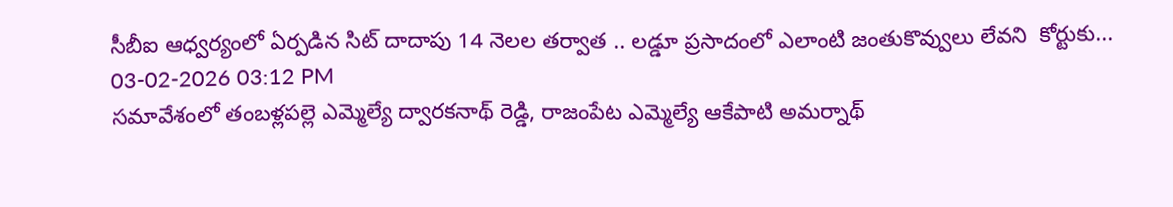సీబీఐ ఆధ్వర్యంలో ఏర్పడిన సిట్ దాదాపు 14 నెలల తర్వాత .. లడ్డూ ప్రసాదంలో ఎలాంటి జంతుకొవ్వులు లేవని  కోర్టుకు...
03-02-2026 03:12 PM
సమావేశంలో తంబళ్లపల్లె ఎమ్మెల్యే ద్వారకనాథ్ రెడ్డి, రాజంపేట ఎమ్మెల్యే ఆకేపాటి అమర్నాథ్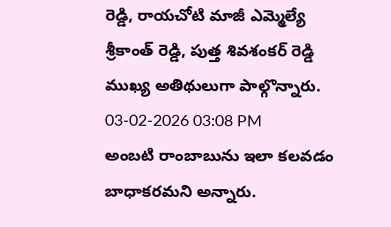రెడ్డి, రాయచోటి మాజీ ఎమ్మెల్యే శ్రీకాంత్ రెడ్డి, పుత్త శివశంకర్ రెడ్డి ముఖ్య అతిథులుగా పాల్గొన్నారు.
03-02-2026 03:08 PM
అంబటి రాంబాబును ఇలా కలవడం బాధాకరమని అన్నారు.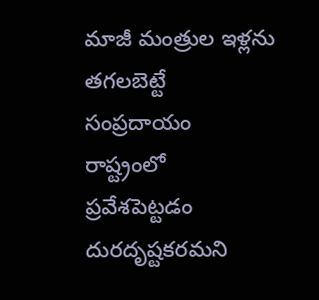మాజీ మంత్రుల ఇళ్లను తగలబెట్టే సంప్రదాయం రాష్ట్రంలో ప్రవేశపెట్టడం దురదృష్టకరమని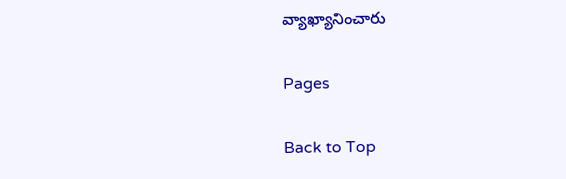వ్యాఖ్యానించారు

Pages

Back to Top